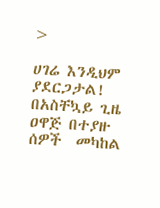>

ሀገሬ እንዲህም ያደርጋታል! በአስቸኳይ ጊዜ ዐዋጅ በተያዙ ሰዎች  መካከል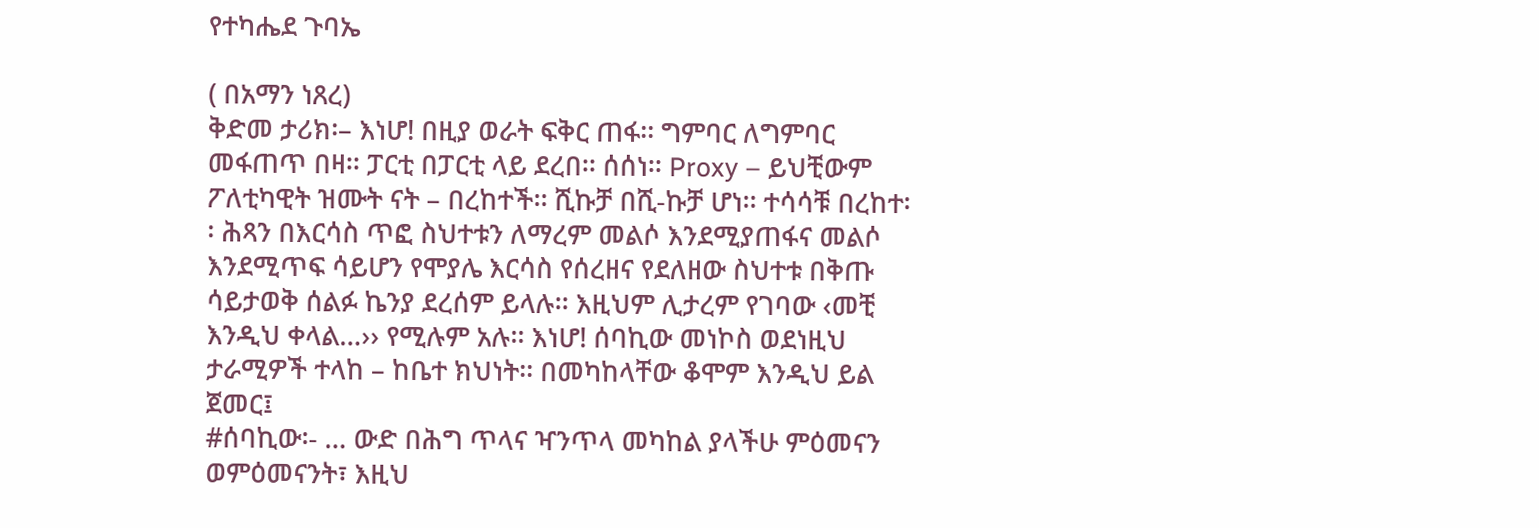የተካሔደ ጉባኤ

( በአማን ነጸረ)
ቅድመ ታሪክ፡– እነሆ! በዚያ ወራት ፍቅር ጠፋ፡፡ ግምባር ለግምባር መፋጠጥ በዛ፡፡ ፓርቲ በፓርቲ ላይ ደረበ፡፡ ሰሰነ፡፡ Proxy – ይህቺውም ፖለቲካዊት ዝሙት ናት – በረከተች፡፡ ሺኩቻ በሺ-ኩቻ ሆነ፡፡ ተሳሳቹ በረከተ፡፡ ሕጻን በእርሳስ ጥፎ ስህተቱን ለማረም መልሶ እንደሚያጠፋና መልሶ እንደሚጥፍ ሳይሆን የሞያሌ እርሳስ የሰረዘና የደለዘው ስህተቱ በቅጡ ሳይታወቅ ሰልፉ ኬንያ ደረሰም ይላሉ፡፡ እዚህም ሊታረም የገባው ‹መቺ እንዲህ ቀላል…›› የሚሉም አሉ፡፡ እነሆ! ሰባኪው መነኮስ ወደነዚህ ታራሚዎች ተላከ – ከቤተ ክህነት፡፡ በመካከላቸው ቆሞም እንዲህ ይል ጀመር፤
#ሰባኪው፡- … ውድ በሕግ ጥላና ዣንጥላ መካከል ያላችሁ ምዕመናን ወምዕመናንት፣ እዚህ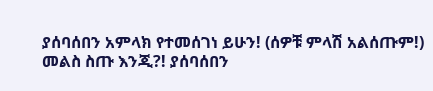ያሰባሰበን አምላክ የተመሰገነ ይሁን! (ሰዎቹ ምላሽ አልሰጡም!) መልስ ስጡ እንጂ?! ያሰባሰበን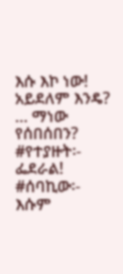እሱ እኮ ነው! አይደለም እንዴ? … ማነው የሰበሰበን?
#የተያዙት፡- ፌደራል!
#ሰባኪው፡- እሱም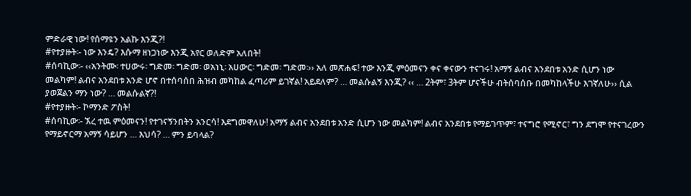ምድራዊ ነው! የሰማዩን አልኩ እንጂ?!
#የተያዙት፡- ነው እንዴ? እሱማ ዘነጋነው እንጂ አየር ወለድም አለበት!
#ሰባኪው፡- ‹‹አንትሙ፡ ተሀውሩ፡ ግድመ፡ ግድመ፡ ወአነኒ፡ አሀውር፡ ግድመ፡ ግድመ፡›› አለ መጽሐፍ! ተው እንጂ ምዕመናን ቀና ቀናውን ተናገሩ! አማኝ ልብና አንደበቱ አንድ ሲሆን ነው መልካም! ልብና አንደበቱ አንድ ሆኖ በተሰባሰበ ሕዝብ መካከል ፈጣሪም ይገኛል! አይደለም? … መልሱልኝ እንጂ? ‹‹ … 2ትም፣ 3ትም ሆናችሁ ብትሰባሰቡ በመካከላችሁ እገኛለሁ›› ሲል ያወጀልን ማን ነው? … መልሱልኛ?!
#የተያዙት፡- ኮማንድ ፖስት!
#ሰባኪው፡- ኧረ ተዉ ምዕመናን! የተገናኝንበትን አንርሳ! እደግመዋለሁ! አማኝ ልብና አንደበቱ አንድ ሲሆን ነው መልካም! ልብና አንደበቱ የማይገጥም፣ ተናግሮ የሚኖር፣ ግን ደግሞ የተናገረውን የማይኖርማ አማኝ ሳይሆን … እህሳ? … ምን ይባላል?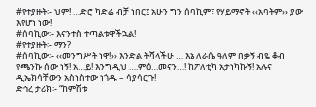#የተያዙት፡- ህም! …ድሮ ካድሬ ብቻ ነበር፤ አሁን ግን ሰባኪም፣ የሃይማኖት ‹‹አባትም›› ያው እየሆነ ነው!
#ሰባኪው፡- እናንተስ ተጣልቱዋችኋል!
#የተያዙት፡- ማን?
#ሰባኪው፡- ‹‹መንግሥት ነዋ!›› እንድል ትሻላችሁ … እኔ ለራሴ ዓለም በቃኝ ብዬ ቆብ የጫንኩ ሰው ነኝ! አ…ይ! እንግዲህ ….ምዕ…መናን…! ከፖለቲካ አታነካኩኝ! አሉና ዲኤክሳቸውን አስነስተው ነጎዱ – ሳያሳርጉ!
ድኅረ ታሪክ፡- “ከምሽቱ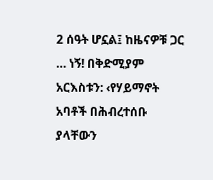2 ሰዓት ሆኗል፤ ከዜናዎቹ ጋር … ነኝ! በቅድሚያም አርእስቱን: ‹የሃይማኖት አባቶች በሕብረተሰቡ ያላቸውን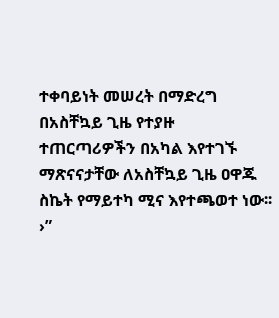ተቀባይነት መሠረት በማድረግ በአስቸኳይ ጊዜ የተያዙ ተጠርጣሪዎችን በአካል እየተገኙ ማጽናናታቸው ለአስቸኳይ ጊዜ ዐዋጁ ስኬት የማይተካ ሚና እየተጫወተ ነው፡፡›”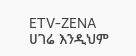ETV-ZENA
ሀገሬ እንዲህም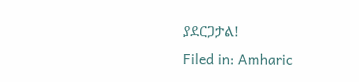ያደርጋታል!
Filed in: Amharic